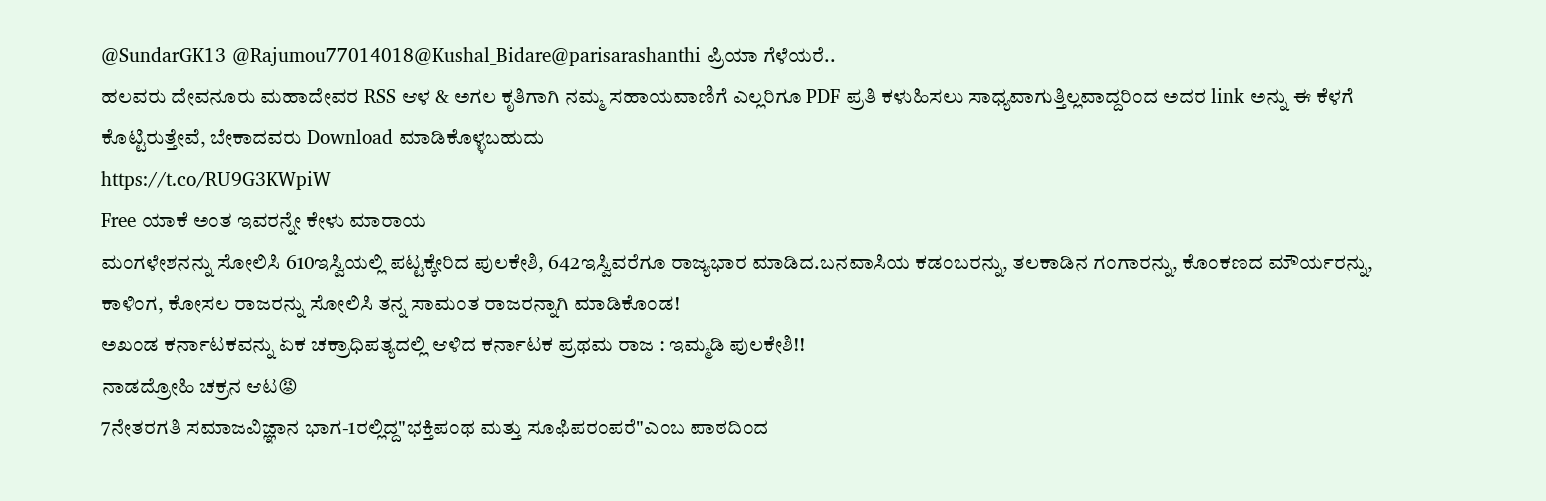@SundarGK13 @Rajumou77014018@Kushal_Bidare@parisarashanthi ಪ್ರಿಯಾ ಗೆಳೆಯರೆ..
ಹಲವರು ದೇವನೂರು ಮಹಾದೇವರ RSS ಆಳ & ಅಗಲ ಕೃತಿಗಾಗಿ ನಮ್ಮ ಸಹಾಯವಾಣಿಗೆ ಎಲ್ಲರಿಗೂ PDF ಪ್ರತಿ ಕಳುಹಿಸಲು ಸಾಧ್ಯವಾಗುತ್ತಿಲ್ಲವಾದ್ದರಿಂದ ಅದರ link ಅನ್ನು ಈ ಕೆಳಗೆ ಕೊಟ್ಟಿರುತ್ತೇವೆ, ಬೇಕಾದವರು Download ಮಾಡಿಕೊಳ್ಳಬಹುದು
https://t.co/RU9G3KWpiW
Free ಯಾಕೆ ಅಂತ ಇವರನ್ನೇ ಕೇಳು ಮಾರಾಯ
ಮಂಗಳೇಶನನ್ನು ಸೋಲಿಸಿ 610ಇಸ್ವಿಯಲ್ಲಿ ಪಟ್ಟಕ್ಕೇರಿದ ಪುಲಕೇಶಿ, 642ಇಸ್ವಿವರೆಗೂ ರಾಜ್ಯಭಾರ ಮಾಡಿದ.ಬನವಾಸಿಯ ಕಡಂಬರನ್ನು, ತಲಕಾಡಿನ ಗಂಗಾರನ್ನು, ಕೊಂಕಣದ ಮೌರ್ಯರನ್ನು, ಕಾಳಿಂಗ, ಕೋಸಲ ರಾಜರನ್ನು ಸೋಲಿಸಿ ತನ್ನ ಸಾಮಂತ ರಾಜರನ್ನಾಗಿ ಮಾಡಿಕೊಂಡ!
ಅಖಂಡ ಕರ್ನಾಟಕವನ್ನು ಏಕ ಚಕ್ರಾಧಿಪತ್ಯದಲ್ಲಿ ಆಳಿದ ಕರ್ನಾಟಕ ಪ್ರಥಮ ರಾಜ : ಇಮ್ಮಡಿ ಪುಲಕೇಶಿ!!
ನಾಡದ್ರೋಹಿ ಚಕ್ರನ ಆಟ😡
7ನೇತರಗತಿ ಸಮಾಜವಿಜ್ಞಾನ ಭಾಗ-1ರಲ್ಲಿದ್ದ"ಭಕ್ತಿಪಂಥ ಮತ್ತು ಸೂಫಿಪರಂಪರೆ"ಎಂಬ ಪಾಠದಿಂದ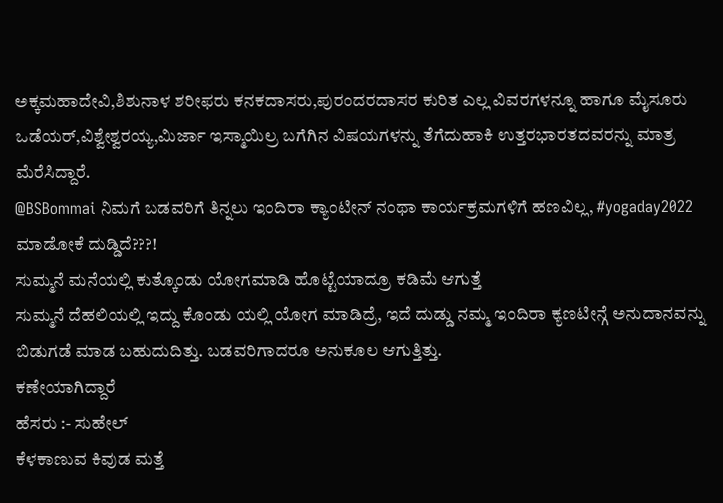ಅಕ್ಕಮಹಾದೇವಿ,ಶಿಶುನಾಳ ಶರೀಫರು ಕನಕದಾಸರು,ಪುರಂದರದಾಸರ ಕುರಿತ ಎಲ್ಲ ವಿವರಗಳನ್ನೂ ಹಾಗೂ ಮೈಸೂರು ಒಡೆಯರ್,ವಿಶ್ವೇಶ್ವರಯ್ಯ,ಮಿರ್ಜಾ ಇಸ್ಮಾಯಿಲ್ರ ಬಗೆಗಿನ ವಿಷಯಗಳನ್ನು ತೆಗೆದುಹಾಕಿ ಉತ್ತರಭಾರತದವರನ್ನು ಮಾತ್ರ ಮೆರೆಸಿದ್ದಾರೆ.
@BSBommai ನಿಮಗೆ ಬಡವರಿಗೆ ತಿನ್ನಲು ಇಂದಿರಾ ಕ್ಯಾಂಟೀನ್ ನಂಥಾ ಕಾರ್ಯಕ್ರಮಗಳಿಗೆ ಹಣವಿಲ್ಲ, #yogaday2022 ಮಾಡೋಕೆ ದುಡ್ಡಿದೆ???!
ಸುಮ್ಮನೆ ಮನೆಯಲ್ಲಿ ಕುತ್ಕೊಂಡು ಯೋಗಮಾಡಿ ಹೊಟ್ಟೆಯಾದ್ರೂ ಕಡಿಮೆ ಆಗುತ್ತೆ
ಸುಮ್ಮನೆ ದೆಹಲಿಯಲ್ಲಿ ಇದ್ದು ಕೊಂಡು ಯಲ್ಲಿ ಯೋಗ ಮಾಡಿದ್ರೆ, ಇದೆ ದುಡ್ಡು ನಮ್ಮ ಇಂದಿರಾ ಕ್ಯಣಟೀನ್ಗೆ ಅನುದಾನವನ್ನು ಬಿಡುಗಡೆ ಮಾಡ ಬಹುದುದಿತ್ತು. ಬಡವರಿಗಾದರೂ ಅನುಕೂಲ ಆಗುತ್ತಿತ್ತು.
ಕಣೇಯಾಗಿದ್ದಾರೆ
ಹೆಸರು :- ಸುಹೇಲ್
ಕೆಳಕಾಣುವ ಕಿವುಡ ಮತ್ತೆ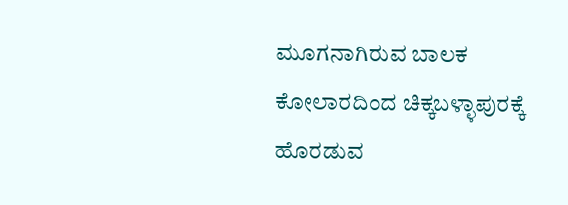ಮೂಗನಾಗಿರುವ ಬಾಲಕ ಕೋಲಾರದಿಂದ ಚಿಕ್ಕಬಳ್ಳಾಪುರಕ್ಕೆ ಹೊರಡುವ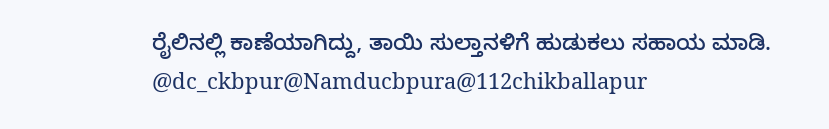ರೈಲಿನಲ್ಲಿ ಕಾಣೆಯಾಗಿದ್ದು, ತಾಯಿ ಸುಲ್ತಾನಳಿಗೆ ಹುಡುಕಲು ಸಹಾಯ ಮಾಡಿ.
@dc_ckbpur@Namducbpura@112chikballapur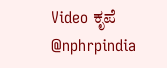Video ಕೃಪೆ @nphrpindia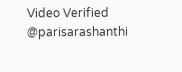Video Verified @parisarashanthi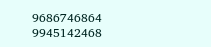9686746864
9945142468